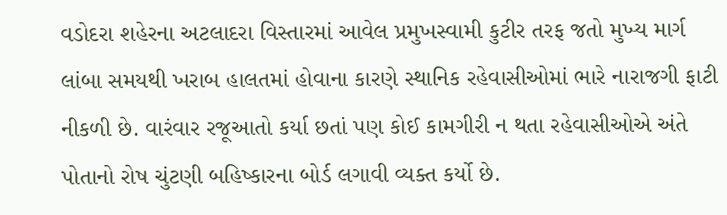વડોદરા શહેરના અટલાદરા વિસ્તારમાં આવેલ પ્રમુખસ્વામી કુટીર તરફ જતો મુખ્ય માર્ગ લાંબા સમયથી ખરાબ હાલતમાં હોવાના કારણે સ્થાનિક રહેવાસીઓમાં ભારે નારાજગી ફાટી નીકળી છે. વારંવાર રજૂઆતો કર્યા છતાં પણ કોઈ કામગીરી ન થતા રહેવાસીઓએ અંતે પોતાનો રોષ ચુંટણી બહિષ્કારના બોર્ડ લગાવી વ્યક્ત કર્યો છે.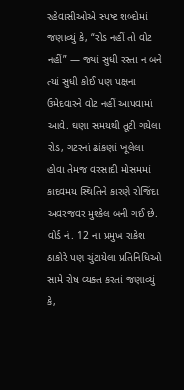રહેવાસીઓએ સ્પષ્ટ શબ્દોમાં જણાવ્યું કે, “રોડ નહીં તો વોટ નહીં” — જ્યાં સુધી રસ્તા ન બને ત્યાં સુધી કોઈ પણ પક્ષના ઉમેદવારને વોટ નહીં આપવામાં આવે. ઘણા સમયથી તૂટી ગયેલા રોડ, ગટરનાં ઢાંકણાં ખૂલેલા હોવા તેમજ વરસાદી મોસમમાં કાદવમય સ્થિતિને કારણે રોજિંદા અવરજવર મુશ્કેલ બની ગઈ છે.
વોર્ડ નં. 12 ના પ્રમુખ રાકેશ ઠાકોરે પણ ચુંટાયેલા પ્રતિનિધિઓ સામે રોષ વ્યક્ત કરતાં જણાવ્યું કે,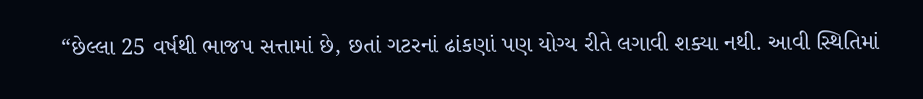“છેલ્લા 25 વર્ષથી ભાજપ સત્તામાં છે, છતાં ગટરનાં ઢાંકણાં પણ યોગ્ય રીતે લગાવી શક્યા નથી. આવી સ્થિતિમાં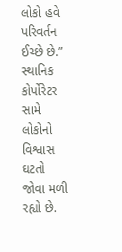લોકો હવે પરિવર્તન ઈચ્છે છે.”
સ્થાનિક કોર્પોરેટર સામે લોકોનો વિશ્વાસ ઘટતો જોવા મળી રહ્યો છે.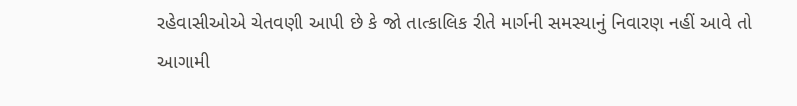રહેવાસીઓએ ચેતવણી આપી છે કે જો તાત્કાલિક રીતે માર્ગની સમસ્યાનું નિવારણ નહીં આવે તો આગામી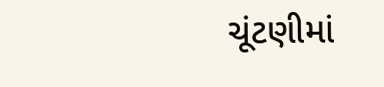ચૂંટણીમાં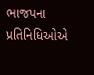ભાજપના પ્રતિનિધિઓએ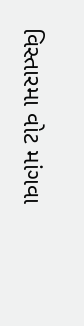વિસ્તારમા વોટ માંગવા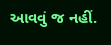આવવું જ નહીં.